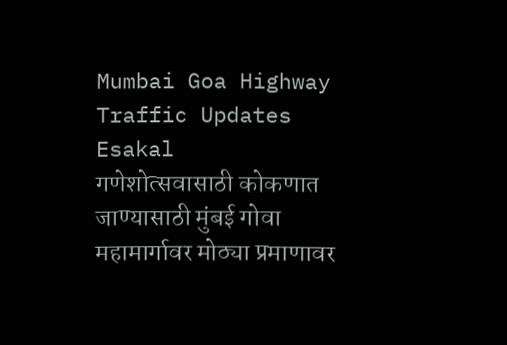Mumbai Goa Highway Traffic Updates
Esakal
गणेशोत्सवासाठी कोकणात जाण्यासाठी मुंबई गोवा महामार्गावर मोठ्या प्रमाणावर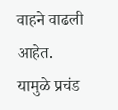वाहने वाढली आहेत. यामुळे प्रचंड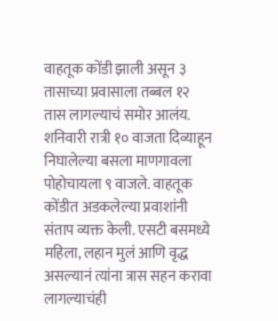वाहतूक कोंडी झाली असून ३ तासाच्या प्रवासाला तब्बल १२ तास लागल्याचं समोर आलंय. शनिवारी रात्री १० वाजता दिव्याहून निघालेल्या बसला माणगावला पोहोचायला ९ वाजले. वाहतूक कोंडीत अडकलेल्या प्रवाशांनी संताप व्यक्त केली. एसटी बसमध्ये महिला, लहान मुलं आणि वृद्ध असल्यानं त्यांना त्रास सहन करावा लागल्याचंही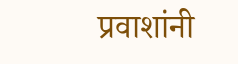प्रवाशांनी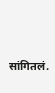सांगितलं.